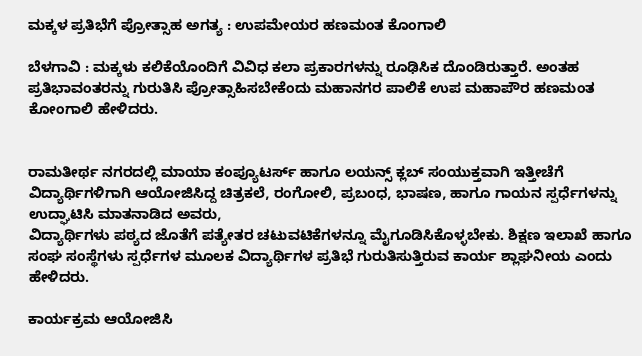ಮಕ್ಕಳ ಪ್ರತಿಭೆಗೆ ಪ್ರೋತ್ಸಾಹ ಅಗತ್ಯ : ಉಪಮೇಯರ ಹಣಮಂತ ಕೊಂಗಾಲಿ

ಬೆಳಗಾವಿ : ಮಕ್ಕಳು ಕಲಿಕೆಯೊಂದಿಗೆ ವಿವಿಧ ಕಲಾ ಪ್ರಕಾರಗಳನ್ನು ರೂಢಿಸಿಕ ದೊಂಡಿರುತ್ತಾರೆ. ಅಂತಹ ಪ್ರತಿಭಾವಂತರನ್ನು ಗುರುತಿಸಿ ಪ್ರೋತ್ಸಾಹಿಸಬೇಕೆಂದು ಮಹಾನಗರ ಪಾಲಿಕೆ ಉಪ ಮಹಾಪೌರ ಹಣಮಂತ ಕೋಂಗಾಲಿ ಹೇಳಿದರು.


ರಾಮತೀರ್ಥ ನಗರದಲ್ಲಿ ಮಾಯಾ ಕಂಪ್ಯೂಟರ್ಸ್ ಹಾಗೂ ಲಯನ್ಸ್ ಕ್ಲಬ್ ಸಂಯುಕ್ತವಾಗಿ ಇತ್ತೀಚೆಗೆ ವಿದ್ಯಾರ್ಥಿಗಳಿಗಾಗಿ ಆಯೋಜಿಸಿದ್ದ ಚಿತ್ರಕಲೆ, ರಂಗೋಲಿ, ಪ್ರಬಂಧ, ಭಾಷಣ, ಹಾಗೂ ಗಾಯನ ಸ್ಪರ್ಧೆಗಳನ್ನು ಉದ್ಘಾಟಿಸಿ ಮಾತನಾಡಿದ ಅವರು,
ವಿದ್ಯಾರ್ಥಿಗಳು ಪಠ್ಯದ ಜೊತೆಗೆ ಪತ್ಯೇತರ ಚಟುವಟಿಕೆಗಳನ್ನೂ ಮೈಗೂಡಿಸಿಕೊಳ್ಳಬೇಕು. ಶಿಕ್ಷಣ ಇಲಾಖೆ ಹಾಗೂ ಸಂಘ ಸಂಸ್ಥೆಗಳು ಸ್ಪರ್ಧೆಗಳ ಮೂಲಕ ವಿದ್ಯಾರ್ಥಿಗಳ ಪ್ರತಿಭೆ ಗುರುತಿಸುತ್ತಿರುವ ಕಾರ್ಯ ಶ್ಲಾಘನೀಯ ಎಂದು ಹೇಳಿದರು.

ಕಾರ್ಯಕ್ರಮ ಆಯೋಜಿಸಿ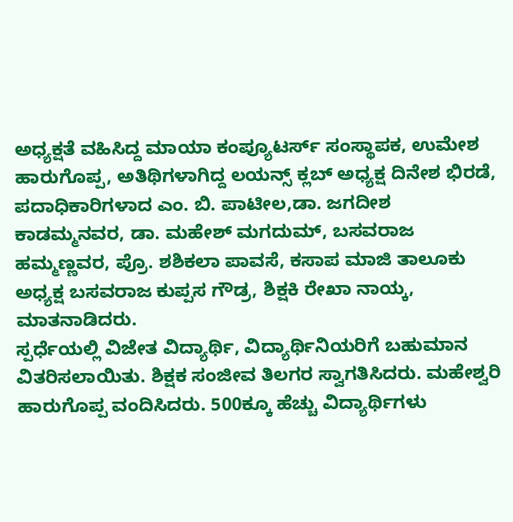ಅಧ್ಯಕ್ಷತೆ ವಹಿಸಿದ್ದ ಮಾಯಾ ಕಂಪ್ಯೂಟರ್ಸ್ ಸಂಸ್ಥಾಪಕ, ಉಮೇಶ ಹಾರುಗೊಪ್ಪ, ಅತಿಥಿಗಳಾಗಿದ್ದ ಲಯನ್ಸ್ ಕ್ಲಬ್‌ ಅಧ್ಯಕ್ಷ ದಿನೇಶ ಭಿರಡೆ, ಪದಾಧಿಕಾರಿಗಳಾದ ಎಂ. ಬಿ. ಪಾಟೀಲ,ಡಾ. ಜಗದೀಶ ಕಾಡಮ್ಮನವರ, ಡಾ. ಮಹೇಶ್ ಮಗದುಮ್, ಬಸವರಾಜ ಹಮ್ಮಣ್ಣವರ, ಪ್ರೊ. ಶಶಿಕಲಾ ಪಾವಸೆ, ಕಸಾಪ ಮಾಜಿ ತಾಲೂಕು ಅಧ್ಯಕ್ಷ ಬಸವರಾಜ ಕುಪ್ಪಸ ಗೌಡ್ರ, ಶಿಕ್ಷಕಿ ರೇಖಾ ನಾಯ್ಕ, ಮಾತನಾಡಿದರು.
ಸ್ಪರ್ಧೆಯಲ್ಲಿ ವಿಜೇತ ವಿದ್ಯಾರ್ಥಿ, ವಿದ್ಯಾರ್ಥಿನಿಯರಿಗೆ ಬಹುಮಾನ ವಿತರಿಸಲಾಯಿತು. ಶಿಕ್ಷಕ ಸಂಜೀವ ತಿಲಗರ ಸ್ವಾಗತಿಸಿದರು. ಮಹೇಶ್ವರಿ ಹಾರುಗೊಪ್ಪ ವಂದಿಸಿದರು. 500ಕ್ಕೂ ಹೆಚ್ಚು ವಿದ್ಯಾರ್ಥಿಗಳು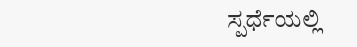ಸ್ಪರ್ಧೆಯಲ್ಲಿ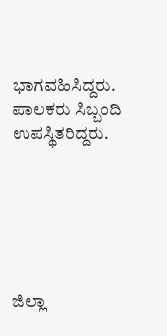ಭಾಗವಹಿಸಿದ್ದರು. ಪಾಲಕರು ಸಿಬ್ಬಂದಿ ಉಪಸ್ಥಿತರಿದ್ದರು.






ಜಿಲ್ಲಾ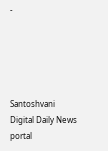-





Santoshvani Digital Daily News portal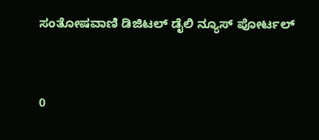ಸಂತೋಷವಾಣಿ ಡಿಜಿಟಲ್ ಡೈಲಿ ನ್ಯೂಸ್ ಪೋರ್ಟಲ್


0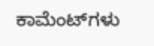ಕಾಮೆಂಟ್‌ಗಳು